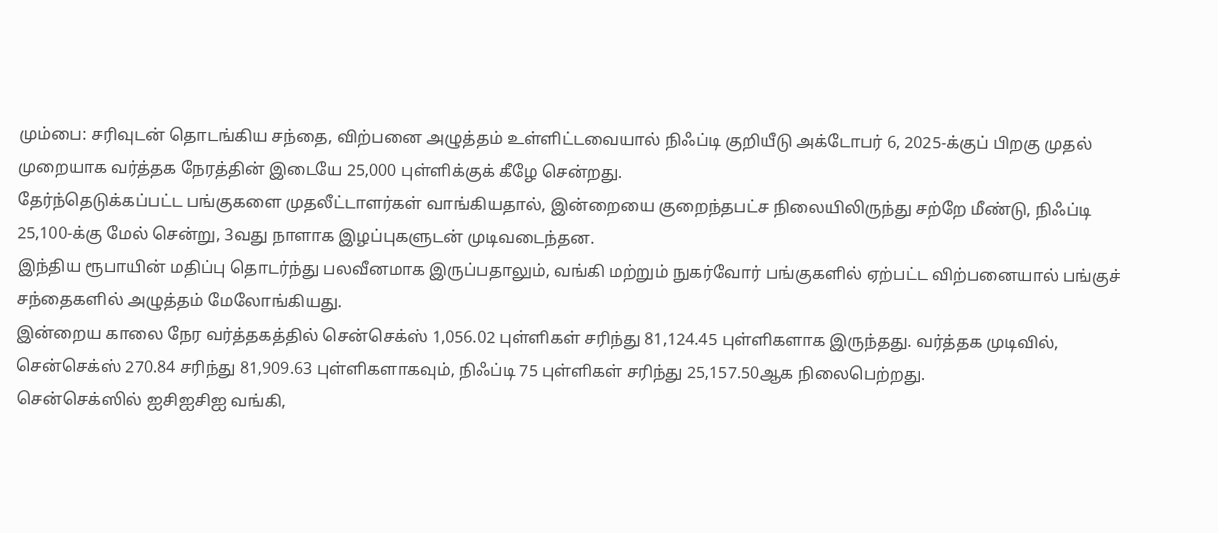மும்பை: சரிவுடன் தொடங்கிய சந்தை, விற்பனை அழுத்தம் உள்ளிட்டவையால் நிஃப்டி குறியீடு அக்டோபர் 6, 2025-க்குப் பிறகு முதல் முறையாக வர்த்தக நேரத்தின் இடையே 25,000 புள்ளிக்குக் கீழே சென்றது.
தேர்ந்தெடுக்கப்பட்ட பங்குகளை முதலீட்டாளர்கள் வாங்கியதால், இன்றையை குறைந்தபட்ச நிலையிலிருந்து சற்றே மீண்டு, நிஃப்டி 25,100-க்கு மேல் சென்று, 3வது நாளாக இழப்புகளுடன் முடிவடைந்தன.
இந்திய ரூபாயின் மதிப்பு தொடர்ந்து பலவீனமாக இருப்பதாலும், வங்கி மற்றும் நுகர்வோர் பங்குகளில் ஏற்பட்ட விற்பனையால் பங்குச் சந்தைகளில் அழுத்தம் மேலோங்கியது.
இன்றைய காலை நேர வர்த்தகத்தில் சென்செக்ஸ் 1,056.02 புள்ளிகள் சரிந்து 81,124.45 புள்ளிகளாக இருந்தது. வர்த்தக முடிவில், சென்செக்ஸ் 270.84 சரிந்து 81,909.63 புள்ளிகளாகவும், நிஃப்டி 75 புள்ளிகள் சரிந்து 25,157.50ஆக நிலைபெற்றது.
சென்செக்ஸில் ஐசிஐசிஐ வங்கி,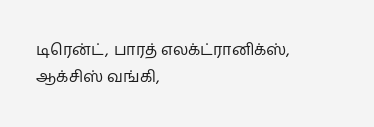டிரென்ட், பாரத் எலக்ட்ரானிக்ஸ், ஆக்சிஸ் வங்கி,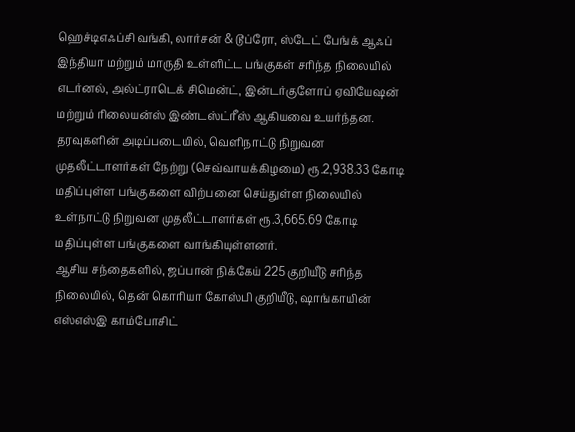ஹெச்டிஎஃப்சி வங்கி, லார்சன் & டூப்ரோ, ஸ்டேட் பேங்க் ஆஃப் இந்தியா மற்றும் மாருதி உள்ளிட்ட பங்குகள் சரிந்த நிலையில் எடர்னல், அல்ட்ராடெக் சிமென்ட், இன்டர்குளோப் ஏவியேஷன் மற்றும் ரிலையன்ஸ் இண்டஸ்ட்ரீஸ் ஆகியவை உயர்ந்தன.
தரவுகளின் அடிப்படையில், வெளிநாட்டு நிறுவன முதலீட்டாளர்கள் நேற்று (செவ்வாயக்கிழமை) ரூ.2,938.33 கோடி மதிப்புள்ள பங்குகளை விற்பனை செய்துள்ள நிலையில் உள்நாட்டு நிறுவன முதலீட்டாளர்கள் ரூ.3,665.69 கோடி மதிப்புள்ள பங்குகளை வாங்கியுள்ளனர்.
ஆசிய சந்தைகளில், ஜப்பான் நிக்கேய் 225 குறியீடு சரிந்த நிலையில், தென் கொரியா கோஸ்பி குறியீடு, ஷாங்காயின் எஸ்எஸ்இ காம்போசிட்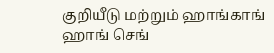குறியீடு மற்றும் ஹாங்காங் ஹாங் செங்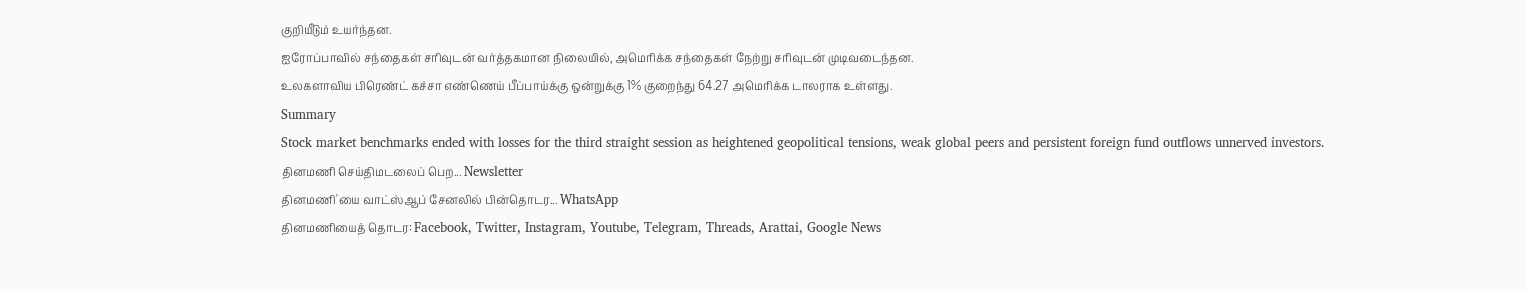குறியீடும் உயர்ந்தன.
ஐரோப்பாவில் சந்தைகள் சரிவுடன் வர்த்தகமான நிலையில், அமெரிக்க சந்தைகள் நேற்று சரிவுடன் முடிவடைந்தன.
உலகளாவிய பிரெண்ட் கச்சா எண்ணெய் பீப்பாய்க்கு ஒன்றுக்கு 1% குறைந்து 64.27 அமெரிக்க டாலராக உள்ளது.
Summary
Stock market benchmarks ended with losses for the third straight session as heightened geopolitical tensions, weak global peers and persistent foreign fund outflows unnerved investors.
தினமணி செய்திமடலைப் பெற... Newsletter
தினமணி'யை வாட்ஸ்ஆப் சேனலில் பின்தொடர... WhatsApp
தினமணியைத் தொடர: Facebook, Twitter, Instagram, Youtube, Telegram, Threads, Arattai, Google News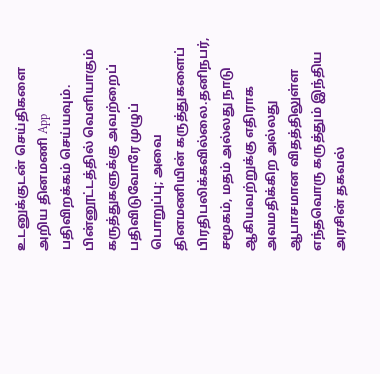உடனுக்குடன் செய்திகளை அறிய தினமணி App பதிவிறக்கம் செய்யவும்.
பின்னூட்டத்தில் வெளியாகும் கருத்துகளுக்கு அவற்றைப் பதிவிடுவோரே முழுப் பொறுப்பு; அவை தினமணியின் கருத்துகளைப் பிரதிபலிக்கவில்லை.தனிநபர், சமூகம், மதம் அல்லது நாடு ஆகியவற்றுக்கு எதிராக அவமதிக்கிற அல்லது ஆபாசமான விதத்திலுள்ள எந்தவொரு கருத்தும் இந்திய அரசின் தகவல்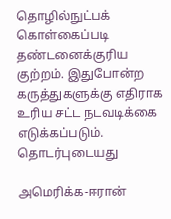தொழில்நுட்பக் கொள்கைப்படி தண்டனைக்குரிய குற்றம். இதுபோன்ற கருத்துகளுக்கு எதிராக உரிய சட்ட நடவடிக்கை எடுக்கப்படும்.
தொடர்புடையது

அமெரிக்க-ஈரான்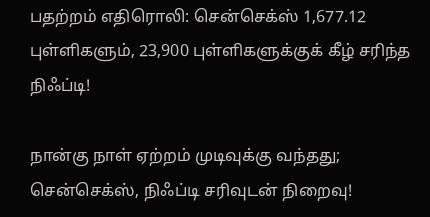பதற்றம் எதிரொலி: சென்செக்ஸ் 1,677.12 புள்ளிகளும், 23,900 புள்ளிகளுக்குக் கீழ் சரிந்த நிஃப்டி!

நான்கு நாள் ஏற்றம் முடிவுக்கு வந்தது; சென்செக்ஸ், நிஃப்டி சரிவுடன் நிறைவு!